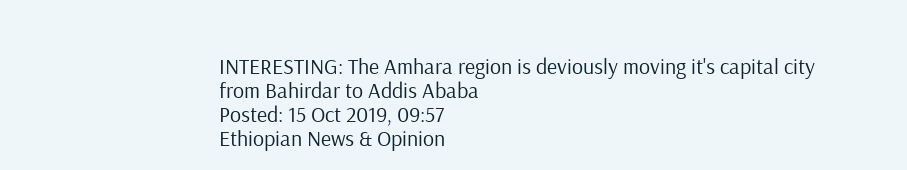INTERESTING: The Amhara region is deviously moving it's capital city from Bahirdar to Addis Ababa
Posted: 15 Oct 2019, 09:57
Ethiopian News & Opinion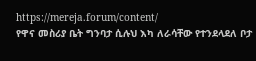https://mereja.forum/content/
የዋና መስሪያ ቤት ግንባታ ሲሉህ እካ ለራሳቸው የተንደላደለ ቦታ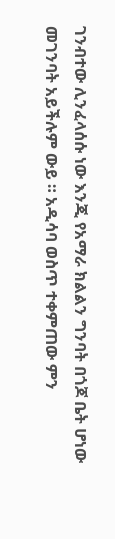ገንብተው ሊንፈላሰሱ ነው እንጂ የአማራ ክልልን ግንባት በጎጆ ቤት ሆነው መገንባት አይችሉም ውይ ። አዲሳባ ወስጥ ተቀምጠው ምን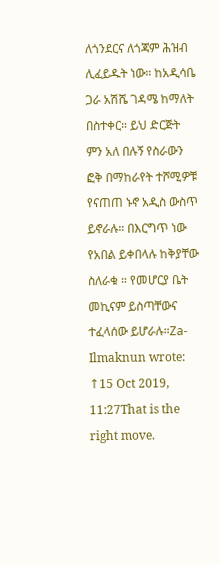ለጎንደርና ለጎጃም ሕዝብ ሊፈይዱት ነው። ከአዲሳቤ ጋራ አሽሼ ገዳሜ ከማለት በስተቀር። ይህ ድርጅት ምን አለ በሉኝ የስራውን ፎቅ በማከራየት ተሾሚዎቹ የናጠጠ ኑኖ አዲስ ውስጥ ይኖራሉ። በእርግጥ ነው የአበል ይቀበላሉ ከቅያቸው ስለራቁ ። የመሆርያ ቤት መኪናም ይስጣቸውና ተፈላሰው ይሆራሉ።Za-Ilmaknun wrote: ↑15 Oct 2019, 11:27That is the right move.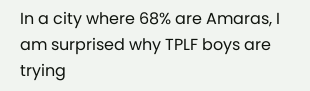In a city where 68% are Amaras, I am surprised why TPLF boys are trying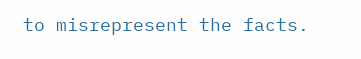to misrepresent the facts.